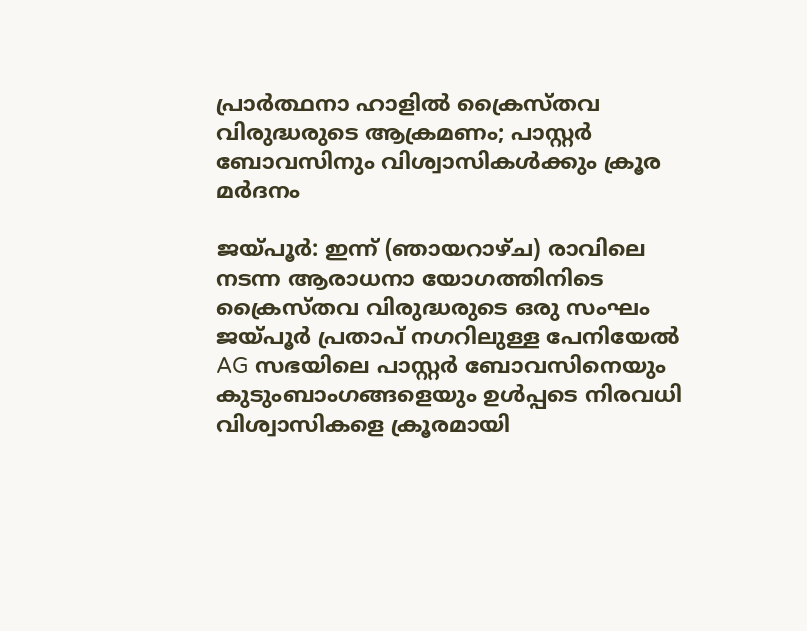പ്രാർത്ഥനാ ഹാളിൽ ക്രൈസ്തവ വിരുദ്ധരുടെ ആക്രമണം; പാസ്റ്റർ ബോവസിനും വിശ്വാസികൾക്കും ക്രൂര മർദനം

ജയ്പൂർ: ഇന്ന് (ഞായറാഴ്ച) രാവിലെ നടന്ന ആരാധനാ യോഗത്തിനിടെ ക്രൈസ്തവ വിരുദ്ധരുടെ ഒരു സംഘം ജയ്പൂർ പ്രതാപ് നഗറിലുള്ള പേനിയേൽ AG സഭയിലെ പാസ്റ്റർ ബോവസിനെയും കുടുംബാംഗങ്ങളെയും ഉൾപ്പടെ നിരവധി വിശ്വാസികളെ ക്രൂരമായി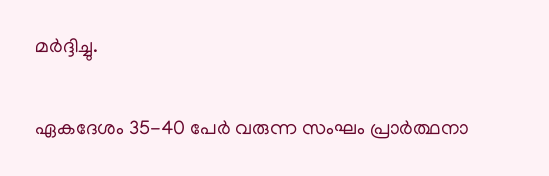മർദ്ദിച്ചു.

ഏകദേശം 35-40 പേർ വരുന്ന സംഘം പ്രാർത്ഥനാ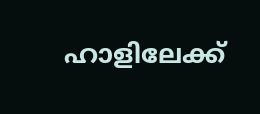ഹാളിലേക്ക്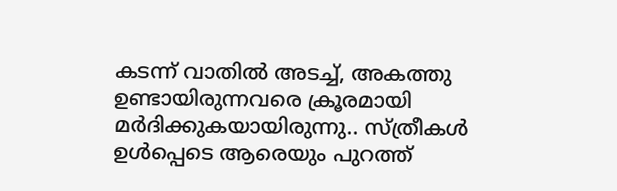കടന്ന് വാതിൽ അടച്ച്, അകത്തു ഉണ്ടായിരുന്നവരെ ക്രൂരമായി മർദിക്കുകയായിരുന്നു.. സ്ത്രീകൾ ഉൾപ്പെടെ ആരെയും പുറത്ത്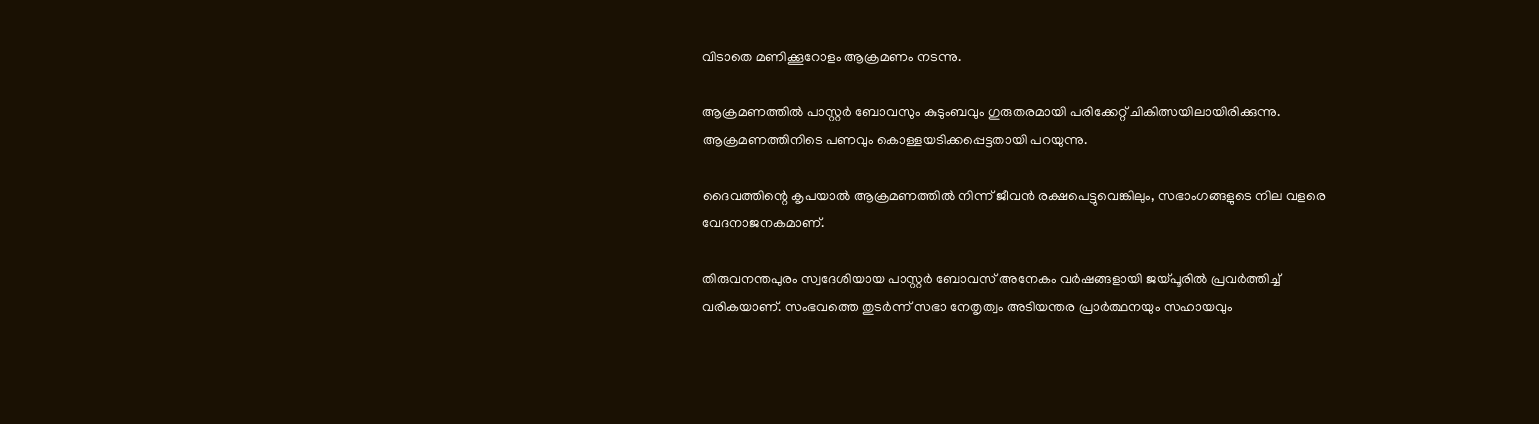വിടാതെ മണിക്കൂറോളം ആക്രമണം നടന്നു.

ആക്രമണത്തിൽ പാസ്റ്റർ ബോവസും കുടുംബവും ഗുരുതരമായി പരിക്കേറ്റ് ചികിത്സയിലായിരിക്കുന്നു. ആക്രമണത്തിനിടെ പണവും കൊള്ളയടിക്കപ്പെട്ടതായി പറയുന്നു.

ദൈവത്തിന്റെ കൃപയാൽ ആക്രമണത്തിൽ നിന്ന് ജീവൻ രക്ഷപെട്ടുവെങ്കിലും, സഭാംഗങ്ങളുടെ നില വളരെ വേദനാജനകമാണ്.

തിരുവനന്തപുരം സ്വദേശിയായ പാസ്റ്റർ ബോവസ് അനേകം വർഷങ്ങളായി ജയ്പൂരിൽ പ്രവർത്തിച്ച് വരികയാണ്. സംഭവത്തെ തുടർന്ന് സഭാ നേതൃത്വം അടിയന്തര പ്രാർത്ഥനയും സഹായവും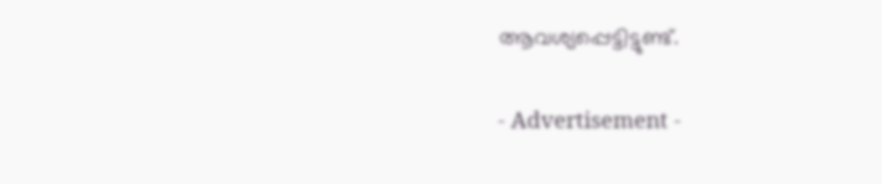ആവശ്യപ്പെട്ടിട്ടുണ്ട്.

- Advertisement -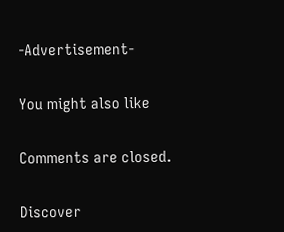-Advertisement-

You might also like

Comments are closed.

Discover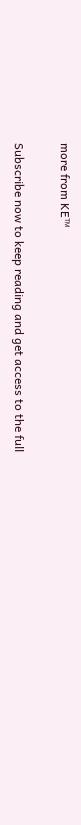more from KE™

Subscribe now to keep reading and get access to the full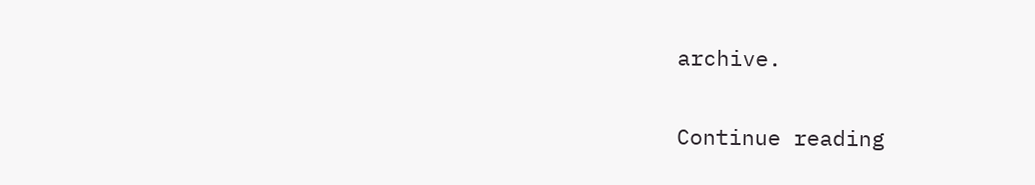archive.

Continue reading